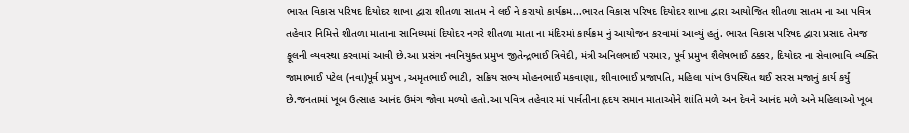ભારત વિકાસ પરિષદ દિયોદર શાખા દ્વારા શીતળા સાતમ ને લઈ ને કરાયો કાર્યક્રમ...ભારત વિકાસ પરિષદ દિયોદર શાખા દ્વારા આયોજિત શીતળા સાતમ ના આ પવિત્ર તહેવાર નિમિત્તે શીતળા માતાના સાનિધ્યમાં દિયોદર નગરે શીતળા માતા ના મંદિરમાં કાર્યક્રમ નું આયોજન કરવામાં આવ્યું હતું. ભારત વિકાસ પરિષદ દ્વારા પ્રસાદ તેમજ ફૂલની વ્યવસ્થા કરવામાં આવી છે.આ પ્રસંગ નવનિયુક્ત પ્રમુખ જીતેન્દ્રભાઈ ત્રિવેદી, મંત્રી અનિલભાઈ પરમાર, પૂર્વ પ્રમુખ શૈલેષભાઈ ઠક્કર, દિયોદર ના સેવાભાવિ વ્યક્તિ જામાભાઈ પટેલ (નવા)પૂર્વ પ્રમુખ ,અમૃતભાઈ ભાટી, સક્રિય સભ્ય મોહનભાઈ મકવાણા, શીવાભાઈ પ્રજાપતિ, મહિલા પાંખ ઉપસ્થિત થઈ સરસ મજાનું કાર્ય કર્યું છે.જનતામાં ખૂબ ઉત્સાહ આનંદ ઉમંગ જોવા મળ્યો હતો.આ પવિત્ર તહેવાર માં પાર્વતીના હૃદય સમાન માતાઓને શાંતિ મળે અન દેવને આનંદ મળે અને મહિલાઓ ખૂબ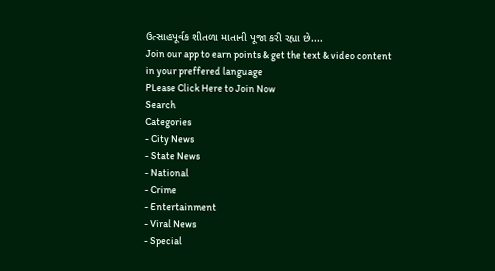ઉત્સાહપૂર્વક શીતળા માતાની પૂજા કરી રહ્યા છે....
Join our app to earn points & get the text & video content in your preffered language
PLease Click Here to Join Now
Search
Categories
- City News
- State News
- National
- Crime
- Entertainment
- Viral News
- Special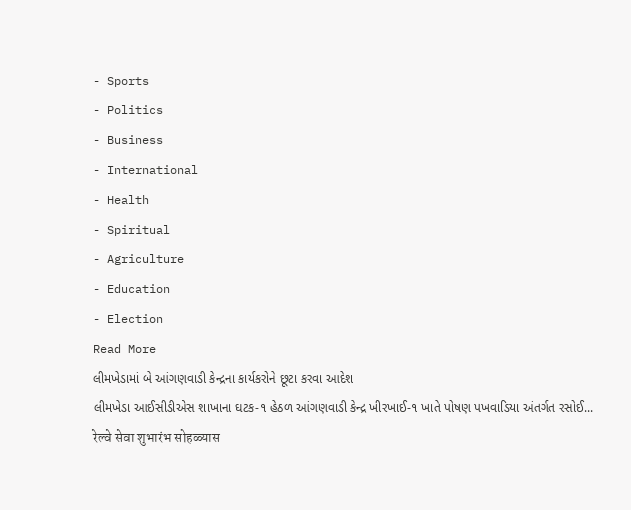- Sports
- Politics
- Business
- International
- Health
- Spiritual
- Agriculture
- Education
- Election
Read More
લીમખેડામાં બે આંગણવાડી કેન્દ્રના કાર્યકરોને છૂટા કરવા આદેશ
લીમખેડા આઈસીડીએસ શાખાના ઘટક-૧ હેઠળ આંગણવાડી કેન્દ્ર ખીરખાઈ-૧ ખાતે પોષણ પખવાડિયા અંતર્ગત રસોઈ...
रेल्वे सेवा शुभारंभ सोहळ्यास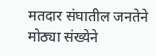मतदार संघातील जनतेने मोठ्या संख्येने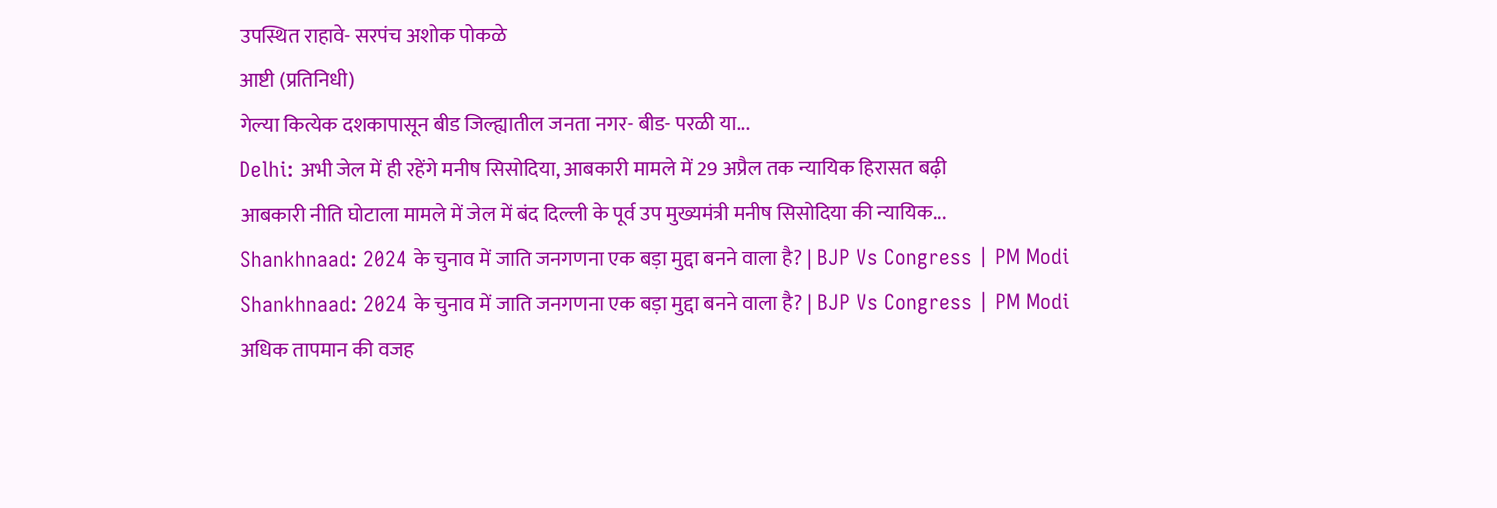उपस्थित राहावे- सरपंच अशोक पोकळे
आष्टी (प्रतिनिधी)
गेल्या कित्येक दशकापासून बीड जिल्ह्यातील जनता नगर- बीड- परळी या...
Delhi: अभी जेल में ही रहेंगे मनीष सिसोदिया, आबकारी मामले में 29 अप्रैल तक न्यायिक हिरासत बढ़ी
आबकारी नीति घोटाला मामले में जेल में बंद दिल्ली के पूर्व उप मुख्यमंत्री मनीष सिसोदिया की न्यायिक...
Shankhnaad: 2024 के चुनाव में जाति जनगणना एक बड़ा मुद्दा बनने वाला है? | BJP Vs Congress | PM Modi
Shankhnaad: 2024 के चुनाव में जाति जनगणना एक बड़ा मुद्दा बनने वाला है? | BJP Vs Congress | PM Modi
अधिक तापमान की वजह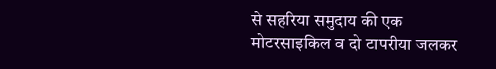से सहरिया समुदाय की एक मोटरसाइकिल व दो टापरीया जलकर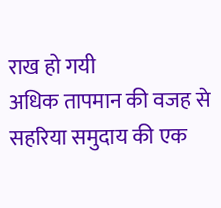राख हो गयी
अधिक तापमान की वजह से सहरिया समुदाय की एक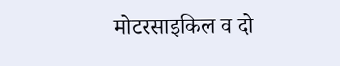मोटरसाइकिल व दो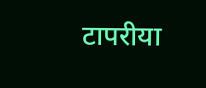टापरीया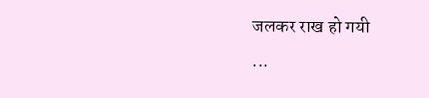जलकर राख हो गयी
...